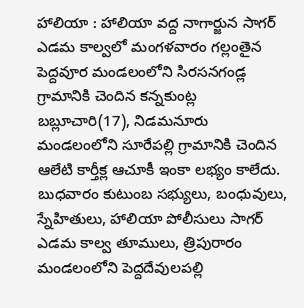హాలియా : హాలియా వద్ద నాగార్జున సాగర్ ఎడమ కాల్వలో మంగళవారం గల్లంతైన పెద్దవూర మండలంలోని సిరసనగండ్ల గ్రామానికి చెందిన కన్నకుంట్ల బబ్లూచారి(17), నిడమనూరు మండలంలోని సూరేపల్లి గ్రామానికి చెందిన ఆలేటి కార్తీక్ల ఆచూకీ ఇంకా లభ్యం కాలేదు. బుధవారం కుటుంబ సభ్యులు, బంధువులు, స్నేహితులు, హాలియా పోలీసులు సాగర్ ఎడమ కాల్వ తూములు, త్రిపురారం మండలంలోని పెద్దదేవులపల్లి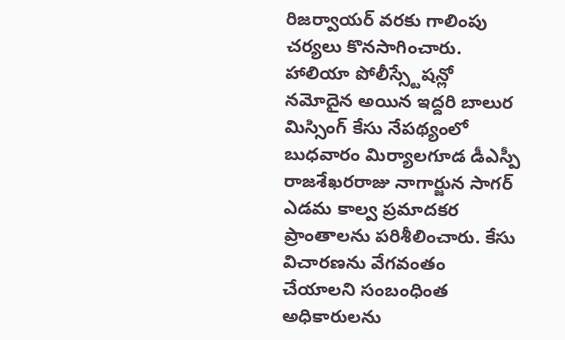రిజర్వాయర్ వరకు గాలింపు చర్యలు కొనసాగించారు. హాలియా పోలీస్స్టేషన్లో నమోదైన అయిన ఇద్దరి బాలుర మిస్సింగ్ కేసు నేపథ్యంలో బుధవారం మిర్యాలగూడ డీఎస్పీ రాజశేఖరరాజు నాగార్జున సాగర్ ఎడమ కాల్వ ప్రమాదకర ప్రాంతాలను పరిశీలించారు. కేసు విచారణను వేగవంతం చేయాలని సంబంధింత అధికారులను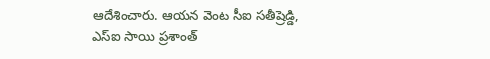ఆదేశించారు. ఆయన వెంట సీఐ సతీష్రెడ్డి, ఎస్ఐ సాయి ప్రశాంత్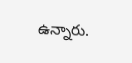ఉన్నారు.